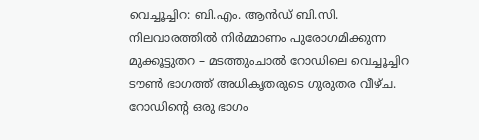വെച്ചൂച്ചിറ: ബി.എം. ആൻഡ് ബി.സി. നിലവാരത്തിൽ നിർമ്മാണം പുരോഗമിക്കുന്ന മുക്കൂട്ടുതറ – മടത്തുംചാൽ റോഡിലെ വെച്ചൂച്ചിറ ടൗൺ ഭാഗത്ത് അധികൃതരുടെ ഗുരുതര വീഴ്ച. റോഡിന്റെ ഒരു ഭാഗം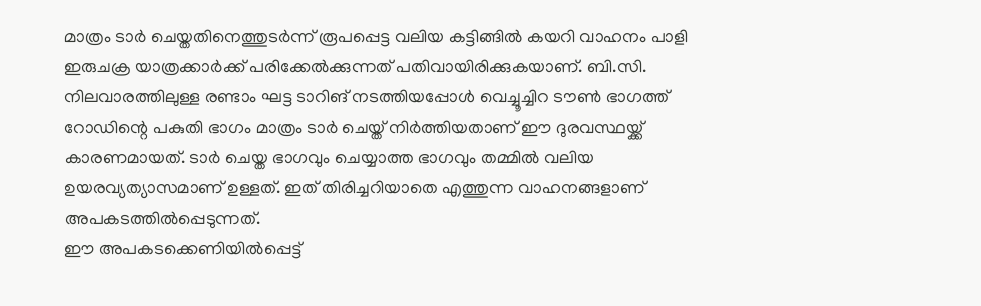മാത്രം ടാർ ചെയ്തതിനെത്തുടർന്ന് രൂപപ്പെട്ട വലിയ കട്ടിങ്ങിൽ കയറി വാഹനം പാളി ഇരുചക്ര യാത്രക്കാർക്ക് പരിക്കേൽക്കുന്നത് പതിവായിരിക്കുകയാണ്. ബി.സി. നിലവാരത്തിലുള്ള രണ്ടാം ഘട്ട ടാറിങ് നടത്തിയപ്പോൾ വെച്ചൂച്ചിറ ടൗൺ ഭാഗത്ത് റോഡിന്റെ പകുതി ഭാഗം മാത്രം ടാർ ചെയ്ത് നിർത്തിയതാണ് ഈ ദുരവസ്ഥയ്ക്ക് കാരണമായത്. ടാർ ചെയ്ത ഭാഗവും ചെയ്യാത്ത ഭാഗവും തമ്മിൽ വലിയ ഉയരവ്യത്യാസമാണ് ഉള്ളത്. ഇത് തിരിച്ചറിയാതെ എത്തുന്ന വാഹനങ്ങളാണ് അപകടത്തിൽപ്പെടുന്നത്.
ഈ അപകടക്കെണിയിൽപ്പെട്ട്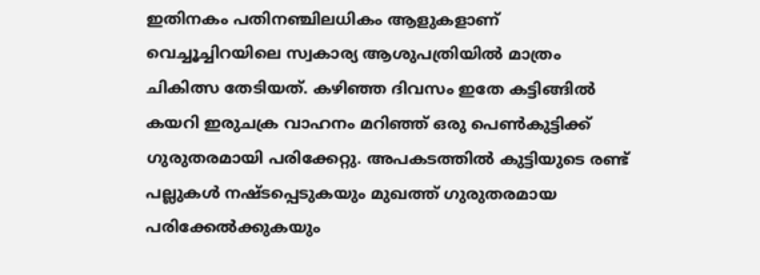ഇതിനകം പതിനഞ്ചിലധികം ആളുകളാണ് വെച്ചൂച്ചിറയിലെ സ്വകാര്യ ആശുപത്രിയിൽ മാത്രം ചികിത്സ തേടിയത്. കഴിഞ്ഞ ദിവസം ഇതേ കട്ടിങ്ങിൽ കയറി ഇരുചക്ര വാഹനം മറിഞ്ഞ് ഒരു പെൺകുട്ടിക്ക് ഗുരുതരമായി പരിക്കേറ്റു. അപകടത്തിൽ കുട്ടിയുടെ രണ്ട് പല്ലുകൾ നഷ്ടപ്പെടുകയും മുഖത്ത് ഗുരുതരമായ പരിക്കേൽക്കുകയും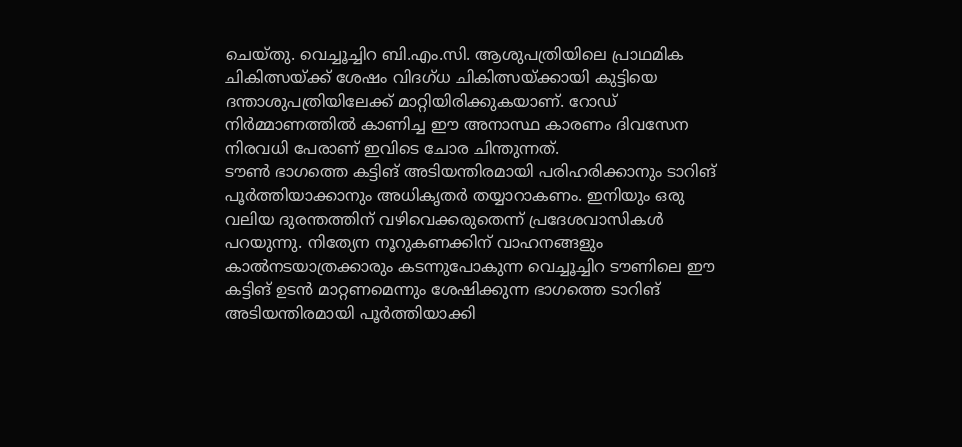ചെയ്തു. വെച്ചൂച്ചിറ ബി.എം.സി. ആശുപത്രിയിലെ പ്രാഥമിക ചികിത്സയ്ക്ക് ശേഷം വിദഗ്ധ ചികിത്സയ്ക്കായി കുട്ടിയെ ദന്താശുപത്രിയിലേക്ക് മാറ്റിയിരിക്കുകയാണ്. റോഡ് നിർമ്മാണത്തിൽ കാണിച്ച ഈ അനാസ്ഥ കാരണം ദിവസേന നിരവധി പേരാണ് ഇവിടെ ചോര ചിന്തുന്നത്.
ടൗൺ ഭാഗത്തെ കട്ടിങ് അടിയന്തിരമായി പരിഹരിക്കാനും ടാറിങ് പൂർത്തിയാക്കാനും അധികൃതർ തയ്യാറാകണം. ഇനിയും ഒരു വലിയ ദുരന്തത്തിന് വഴിവെക്കരുതെന്ന് പ്രദേശവാസികൾ പറയുന്നു. നിത്യേന നൂറുകണക്കിന് വാഹനങ്ങളും കാൽനടയാത്രക്കാരും കടന്നുപോകുന്ന വെച്ചൂച്ചിറ ടൗണിലെ ഈ കട്ടിങ് ഉടൻ മാറ്റണമെന്നും ശേഷിക്കുന്ന ഭാഗത്തെ ടാറിങ് അടിയന്തിരമായി പൂർത്തിയാക്കി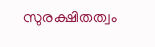സുരക്ഷിതത്വം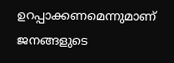ഉറപ്പാക്കണമെന്നുമാണ് ജനങ്ങളുടെ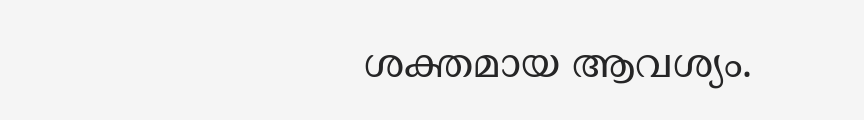ശക്തമായ ആവശ്യം.